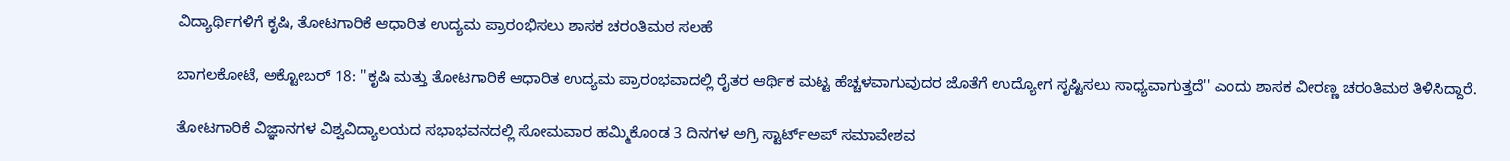ವಿದ್ಯಾರ್ಥಿಗಳಿಗೆ ಕೃಷಿ, ತೋಟಗಾರಿಕೆ ಆಧಾರಿತ ಉದ್ಯಮ ಪ್ರಾರಂಭಿಸಲು ಶಾಸಕ ಚರಂತಿಮಠ ಸಲಹೆ

ಬಾಗಲಕೋಟೆ, ಅಕ್ಟೋಬರ್ 18: ''ಕೃಷಿ ಮತ್ತು ತೋಟಗಾರಿಕೆ ಆಧಾರಿತ ಉದ್ಯಮ ಪ್ರಾರಂಭವಾದಲ್ಲಿ ರೈತರ ಆರ್ಥಿಕ ಮಟ್ಟ ಹೆಚ್ಚಳವಾಗುವುದರ ಜೊತೆಗೆ ಉದ್ಯೋಗ ಸೃಷ್ಟಿಸಲು ಸಾಧ್ಯವಾಗುತ್ತದೆ'' ಎಂದು ಶಾಸಕ ವೀರಣ್ಣ ಚರಂತಿಮಠ ತಿಳಿಸಿದ್ದಾರೆ.

ತೋಟಗಾರಿಕೆ ವಿಜ್ಞಾನಗಳ ವಿಶ್ವವಿದ್ಯಾಲಯದ ಸಭಾಭವನದಲ್ಲಿ ಸೋಮವಾರ ಹಮ್ಮಿಕೊಂಡ 3 ದಿನಗಳ ಅಗ್ರಿ ಸ್ಟಾರ್ಟ್‌ಅಪ್ ಸಮಾವೇಶವ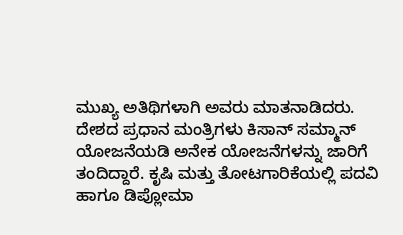ಮುಖ್ಯ ಅತಿಥಿಗಳಾಗಿ ಅವರು ಮಾತನಾಡಿದರು. ದೇಶದ ಪ್ರಧಾನ ಮಂತ್ರಿಗಳು ಕಿಸಾನ್ ಸಮ್ಮಾನ್ ಯೋಜನೆಯಡಿ ಅನೇಕ ಯೋಜನೆಗಳನ್ನು ಜಾರಿಗೆ ತಂದಿದ್ದಾರೆ. ಕೃಷಿ ಮತ್ತು ತೋಟಗಾರಿಕೆಯಲ್ಲಿ ಪದವಿ ಹಾಗೂ ಡಿಪ್ಲೋಮಾ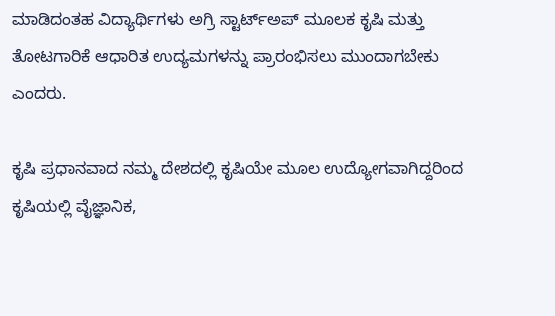ಮಾಡಿದಂತಹ ವಿದ್ಯಾರ್ಥಿಗಳು ಅಗ್ರಿ ಸ್ಟಾರ್ಟ್‌ಅಪ್ ಮೂಲಕ ಕೃಷಿ ಮತ್ತು ತೋಟಗಾರಿಕೆ ಆಧಾರಿತ ಉದ್ಯಮಗಳನ್ನು ಪ್ರಾರಂಭಿಸಲು ಮುಂದಾಗಬೇಕು ಎಂದರು.

ಕೃಷಿ ಪ್ರಧಾನವಾದ ನಮ್ಮ ದೇಶದಲ್ಲಿ ಕೃಷಿಯೇ ಮೂಲ ಉದ್ಯೋಗವಾಗಿದ್ದರಿಂದ ಕೃಷಿಯಲ್ಲಿ ವೈಜ್ಞಾನಿಕ,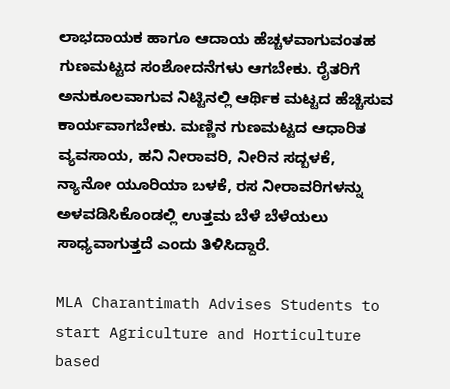ಲಾಭದಾಯಕ ಹಾಗೂ ಆದಾಯ ಹೆಚ್ಚಳವಾಗುವಂತಹ ಗುಣಮಟ್ಟದ ಸಂಶೋದನೆಗಳು ಆಗಬೇಕು. ರೈತರಿಗೆ ಅನುಕೂಲವಾಗುವ ನಿಟ್ಟಿನಲ್ಲಿ ಆರ್ಥಿಕ ಮಟ್ಟದ ಹೆಚ್ಚಿಸುವ ಕಾರ್ಯವಾಗಬೇಕು. ಮಣ್ಣಿನ ಗುಣಮಟ್ಟದ ಆಧಾರಿತ ವ್ಯವಸಾಯ, ಹನಿ ನೀರಾವರಿ, ನೀರಿನ ಸದ್ಬಳಕೆ, ನ್ಯಾನೋ ಯೂರಿಯಾ ಬಳಕೆ, ರಸ ನೀರಾವರಿಗಳನ್ನು ಅಳವಡಿಸಿಕೊಂಡಲ್ಲಿ ಉತ್ತಮ ಬೆಳೆ ಬೆಳೆಯಲು ಸಾಧ್ಯವಾಗುತ್ತದೆ ಎಂದು ತಿಳಿಸಿದ್ದಾರೆ.

MLA Charantimath Advises Students to start Agriculture and Horticulture based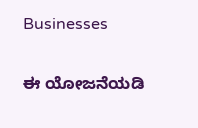Businesses

ಈ ಯೋಜನೆಯಡಿ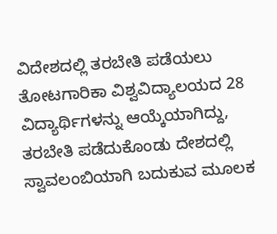ವಿದೇಶದಲ್ಲಿ ತರಬೇತಿ ಪಡೆಯಲು ತೋಟಗಾರಿಕಾ ವಿಶ್ವವಿದ್ಯಾಲಯದ 28 ವಿದ್ಯಾರ್ಥಿಗಳನ್ನು ಆಯ್ಕೆಯಾಗಿದ್ದು, ತರಬೇತಿ ಪಡೆದುಕೊಂಡು ದೇಶದಲ್ಲಿ ಸ್ವಾವಲಂಬಿಯಾಗಿ ಬದುಕುವ ಮೂಲಕ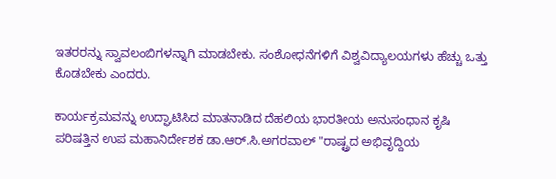ಇತರರನ್ನು ಸ್ವಾವಲಂಬಿಗಳನ್ನಾಗಿ ಮಾಡಬೇಕು. ಸಂಶೋಧನೆಗಳಿಗೆ ವಿಶ್ವವಿದ್ಯಾಲಯಗಳು ಹೆಚ್ಚು ಒತ್ತು ಕೊಡಬೇಕು ಎಂದರು.

ಕಾರ್ಯಕ್ರಮವನ್ನು ಉದ್ಘಾಟಿಸಿದ ಮಾತನಾಡಿದ ದೆಹಲಿಯ ಭಾರತೀಯ ಅನುಸಂಧಾನ ಕೃಷಿ ಪರಿಷತ್ತಿನ ಉಪ ಮಹಾನಿರ್ದೇಶಕ ಡಾ.ಆರ್.ಸಿ.ಅಗರವಾಲ್ "ರಾಷ್ಟ್ರದ ಅಭಿವೃದ್ದಿಯ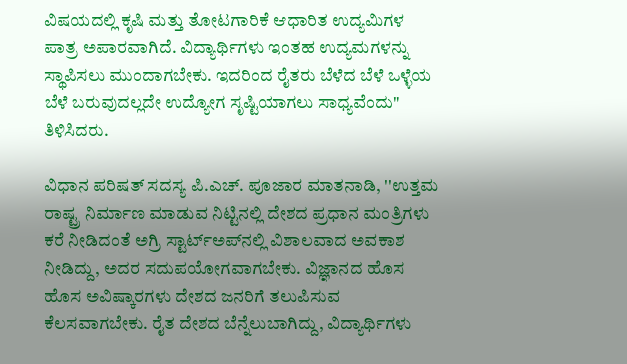ವಿಷಯದಲ್ಲಿ ಕೃಷಿ ಮತ್ತು ತೋಟಗಾರಿಕೆ ಆಧಾರಿತ ಉದ್ಯಮಿಗಳ ಪಾತ್ರ ಅಪಾರವಾಗಿದೆ. ವಿದ್ಯಾರ್ಥಿಗಳು ಇಂತಹ ಉದ್ಯಮಗಳನ್ನು ಸ್ಥಾಪಿಸಲು ಮುಂದಾಗಬೇಕು. ಇದರಿಂದ ರೈತರು ಬೆಳೆದ ಬೆಳೆ ಒಳ್ಳೆಯ ಬೆಳೆ ಬರುವುದಲ್ಲದೇ ಉದ್ಯೋಗ ಸೃಷ್ಟಿಯಾಗಲು ಸಾಧ್ಯವೆಂದು" ತಿಳಿಸಿದರು.

ವಿಧಾನ ಪರಿಷತ್ ಸದಸ್ಯ ಪಿ.ಎಚ್. ಪೂಜಾರ ಮಾತನಾಡಿ, ''ಉತ್ತಮ ರಾಷ್ಟ್ರ ನಿರ್ಮಾಣ ಮಾಡುವ ನಿಟ್ಟಿನಲ್ಲಿ ದೇಶದ ಪ್ರಧಾನ ಮಂತ್ರಿಗಳು ಕರೆ ನೀಡಿದಂತೆ ಅಗ್ರಿ ಸ್ಟಾರ್ಟ್‌ಅಪ್‍ನಲ್ಲಿ ವಿಶಾಲವಾದ ಅವಕಾಶ ನೀಡಿದ್ದು, ಅದರ ಸದುಪಯೋಗವಾಗಬೇಕು. ವಿಜ್ಞಾನದ ಹೊಸ ಹೊಸ ಅವಿಷ್ಕಾರಗಳು ದೇಶದ ಜನರಿಗೆ ತಲುಪಿಸುವ ಕೆಲಸವಾಗಬೇಕು. ರೈತ ದೇಶದ ಬೆನ್ನೆಲುಬಾಗಿದ್ದು, ವಿದ್ಯಾರ್ಥಿಗಳು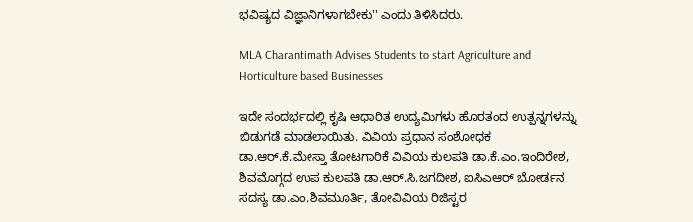ಭವಿಷ್ಯದ ವಿಜ್ಞಾನಿಗಳಾಗಬೇಕು'' ಎಂದು ತಿಳಿಸಿದರು.

MLA Charantimath Advises Students to start Agriculture and Horticulture based Businesses

ಇದೇ ಸಂದರ್ಭದಲ್ಲಿ ಕೃಷಿ ಆಧಾರಿತ ಉದ್ಯಮಿಗಳು ಹೊರತಂದ ಉತ್ಪನ್ನಗಳನ್ನು ಬಿಡುಗಡೆ ಮಾಡಲಾಯಿತು. ವಿವಿಯ ಪ್ರಧಾನ ಸಂಶೋಧಕ ಡಾ.ಆರ್.ಕೆ.ಮೇಸ್ತಾ ತೋಟಗಾರಿಕೆ ವಿವಿಯ ಕುಲಪತಿ ಡಾ.ಕೆ.ಎಂ.ಇಂದಿರೇಶ, ಶಿವಮೊಗ್ಗದ ಉಪ ಕುಲಪತಿ ಡಾ.ಆರ್.ಸಿ.ಜಗದೀಶ, ಐಸಿಎಆರ್ ಬೋರ್ಡನ ಸದಸ್ಯ ಡಾ.ಎಂ.ಶಿವಮೂರ್ತಿ, ತೋವಿವಿಯ ರಿಜಿಸ್ಟರ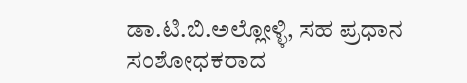ಡಾ.ಟಿ.ಬಿ.ಅಲ್ಲೋಳ್ಳಿ, ಸಹ ಪ್ರಧಾನ ಸಂಶೋಧಕರಾದ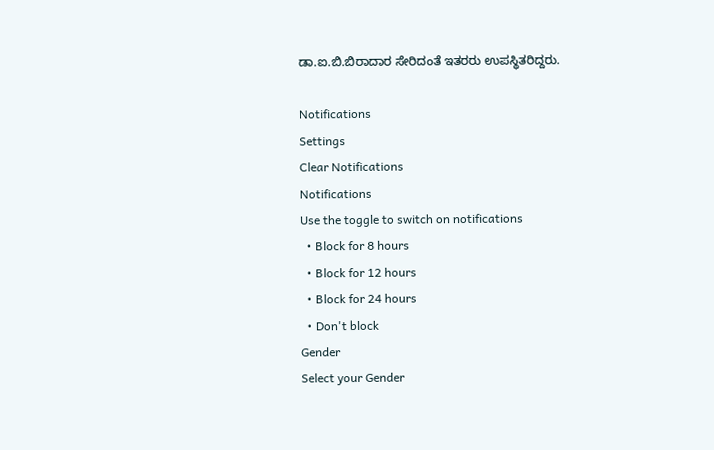ಡಾ.ಐ.ಬಿ.ಬಿರಾದಾರ ಸೇರಿದಂತೆ ಇತರರು ಉಪಸ್ಥಿತರಿದ್ದರು.

Notifications
Settings
Clear Notifications
Notifications
Use the toggle to switch on notifications
  • Block for 8 hours
  • Block for 12 hours
  • Block for 24 hours
  • Don't block
Gender
Select your Gender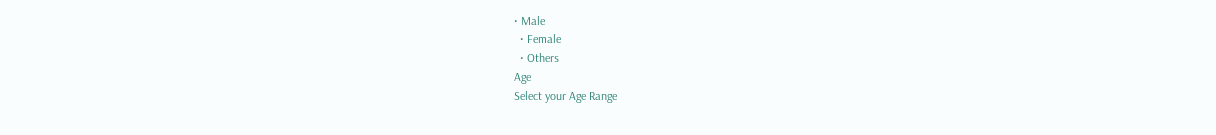• Male
  • Female
  • Others
Age
Select your Age Range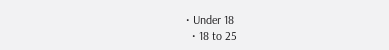• Under 18
  • 18 to 25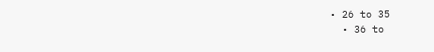• 26 to 35
  • 36 to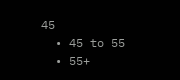45
  • 45 to 55
  • 55+